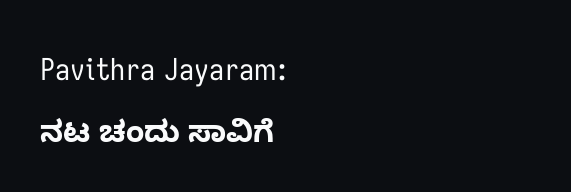Pavithra Jayaram: ನಟ ಚಂದು ಸಾವಿಗೆ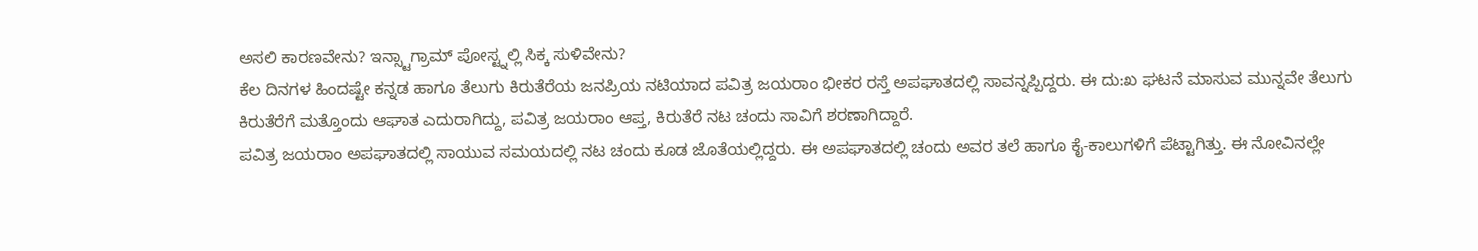ಅಸಲಿ ಕಾರಣವೇನು? ಇನ್ಸ್ಟಾಗ್ರಾಮ್ ಪೋಸ್ಟ್ನಲ್ಲಿ ಸಿಕ್ಕ ಸುಳಿವೇನು?
ಕೆಲ ದಿನಗಳ ಹಿಂದಷ್ಟೇ ಕನ್ನಡ ಹಾಗೂ ತೆಲುಗು ಕಿರುತೆರೆಯ ಜನಪ್ರಿಯ ನಟಿಯಾದ ಪವಿತ್ರ ಜಯರಾಂ ಭೀಕರ ರಸ್ತೆ ಅಪಘಾತದಲ್ಲಿ ಸಾವನ್ನಪ್ಪಿದ್ದರು. ಈ ದು:ಖ ಘಟನೆ ಮಾಸುವ ಮುನ್ನವೇ ತೆಲುಗು ಕಿರುತೆರೆಗೆ ಮತ್ತೊಂದು ಆಘಾತ ಎದುರಾಗಿದ್ದು, ಪವಿತ್ರ ಜಯರಾಂ ಆಪ್ತ, ಕಿರುತೆರೆ ನಟ ಚಂದು ಸಾವಿಗೆ ಶರಣಾಗಿದ್ದಾರೆ.
ಪವಿತ್ರ ಜಯರಾಂ ಅಪಘಾತದಲ್ಲಿ ಸಾಯುವ ಸಮಯದಲ್ಲಿ ನಟ ಚಂದು ಕೂಡ ಜೊತೆಯಲ್ಲಿದ್ದರು. ಈ ಅಪಘಾತದಲ್ಲಿ ಚಂದು ಅವರ ತಲೆ ಹಾಗೂ ಕೈ-ಕಾಲುಗಳಿಗೆ ಪೆಟ್ಟಾಗಿತ್ತು. ಈ ನೋವಿನಲ್ಲೇ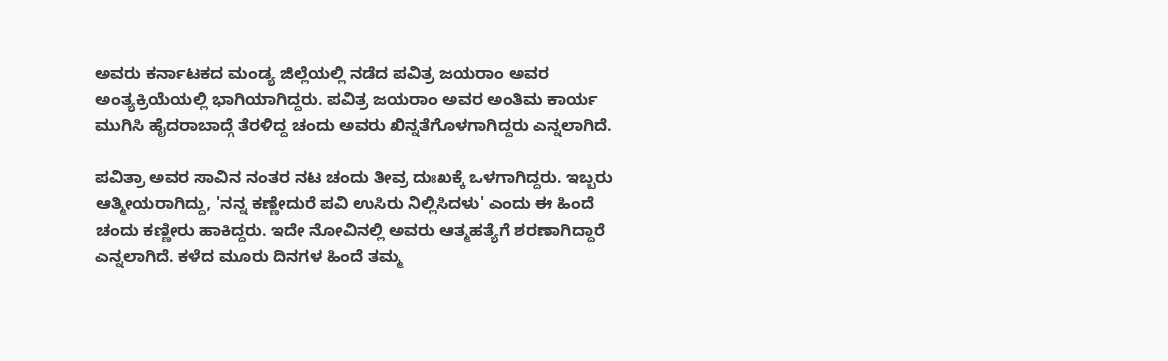ಅವರು ಕರ್ನಾಟಕದ ಮಂಡ್ಯ ಜಿಲ್ಲೆಯಲ್ಲಿ ನಡೆದ ಪವಿತ್ರ ಜಯರಾಂ ಅವರ ಅಂತ್ಯಕ್ರಿಯೆಯಲ್ಲಿ ಭಾಗಿಯಾಗಿದ್ದರು. ಪವಿತ್ರ ಜಯರಾಂ ಅವರ ಅಂತಿಮ ಕಾರ್ಯ ಮುಗಿಸಿ ಹೈದರಾಬಾದ್ಗೆ ತೆರಳಿದ್ದ ಚಂದು ಅವರು ಖಿನ್ನತೆಗೊಳಗಾಗಿದ್ದರು ಎನ್ನಲಾಗಿದೆ.

ಪವಿತ್ರಾ ಅವರ ಸಾವಿನ ನಂತರ ನಟ ಚಂದು ತೀವ್ರ ದುಃಖಕ್ಕೆ ಒಳಗಾಗಿದ್ದರು. ಇಬ್ಬರು ಆತ್ಮೀಯರಾಗಿದ್ದು, 'ನನ್ನ ಕಣ್ಣೇದುರೆ ಪವಿ ಉಸಿರು ನಿಲ್ಲಿಸಿದಳು' ಎಂದು ಈ ಹಿಂದೆ ಚಂದು ಕಣ್ಣೀರು ಹಾಕಿದ್ದರು. ಇದೇ ನೋವಿನಲ್ಲಿ ಅವರು ಆತ್ಮಹತ್ಯೆಗೆ ಶರಣಾಗಿದ್ದಾರೆ ಎನ್ನಲಾಗಿದೆ. ಕಳೆದ ಮೂರು ದಿನಗಳ ಹಿಂದೆ ತಮ್ಮ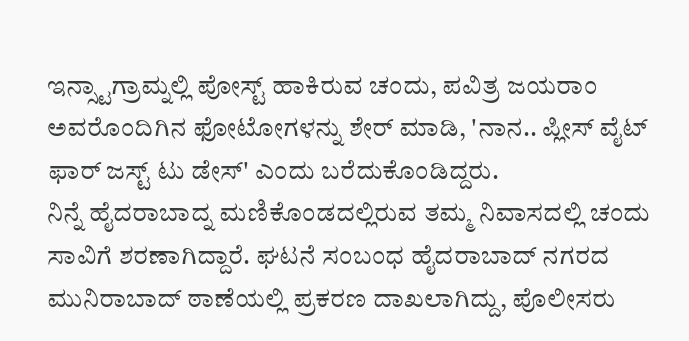ಇನ್ಸ್ಟಾಗ್ರಾಮ್ನಲ್ಲಿ ಪೋಸ್ಟ್ ಹಾಕಿರುವ ಚಂದು, ಪವಿತ್ರ ಜಯರಾಂ ಅವರೊಂದಿಗಿನ ಫೋಟೋಗಳನ್ನು ಶೇರ್ ಮಾಡಿ, 'ನಾನ.. ಪ್ಲೀಸ್ ವೈಟ್ ಫಾರ್ ಜಸ್ಟ್ ಟು ಡೇಸ್' ಎಂದು ಬರೆದುಕೊಂಡಿದ್ದರು.
ನಿನ್ನೆ ಹೈದರಾಬಾದ್ನ ಮಣಿಕೊಂಡದಲ್ಲಿರುವ ತಮ್ಮ ನಿವಾಸದಲ್ಲಿ ಚಂದು ಸಾವಿಗೆ ಶರಣಾಗಿದ್ದಾರೆ. ಘಟನೆ ಸಂಬಂಧ ಹೈದರಾಬಾದ್ ನಗರದ ಮುನಿರಾಬಾದ್ ಠಾಣೆಯಲ್ಲಿ ಪ್ರಕರಣ ದಾಖಲಾಗಿದ್ದು, ಪೊಲೀಸರು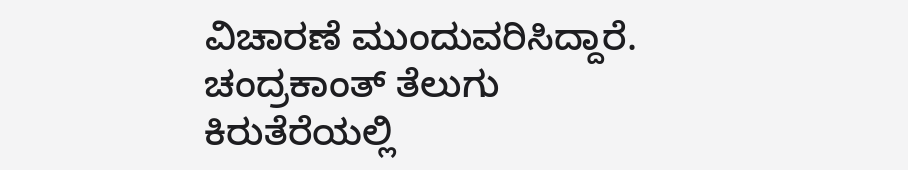ವಿಚಾರಣೆ ಮುಂದುವರಿಸಿದ್ದಾರೆ.
ಚಂದ್ರಕಾಂತ್ ತೆಲುಗು ಕಿರುತೆರೆಯಲ್ಲಿ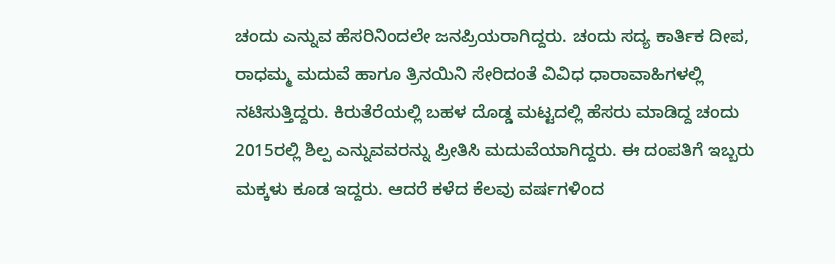ಚಂದು ಎನ್ನುವ ಹೆಸರಿನಿಂದಲೇ ಜನಪ್ರಿಯರಾಗಿದ್ದರು. ಚಂದು ಸದ್ಯ ಕಾರ್ತಿಕ ದೀಪ, ರಾಧಮ್ಮ ಮದುವೆ ಹಾಗೂ ತ್ರಿನಯಿನಿ ಸೇರಿದಂತೆ ವಿವಿಧ ಧಾರಾವಾಹಿಗಳಲ್ಲಿ ನಟಿಸುತ್ತಿದ್ದರು. ಕಿರುತೆರೆಯಲ್ಲಿ ಬಹಳ ದೊಡ್ಡ ಮಟ್ಟದಲ್ಲಿ ಹೆಸರು ಮಾಡಿದ್ದ ಚಂದು 2015ರಲ್ಲಿ ಶಿಲ್ಪ ಎನ್ನುವವರನ್ನು ಪ್ರೀತಿಸಿ ಮದುವೆಯಾಗಿದ್ದರು. ಈ ದಂಪತಿಗೆ ಇಬ್ಬರು ಮಕ್ಕಳು ಕೂಡ ಇದ್ದರು. ಆದರೆ ಕಳೆದ ಕೆಲವು ವರ್ಷಗಳಿಂದ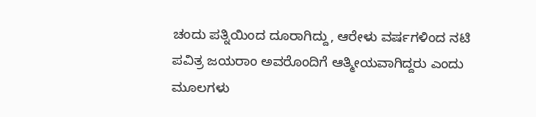ಚಂದು ಪತ್ನಿಯಿಂದ ದೂರಾಗಿದ್ದು, ಆರೇಳು ವರ್ಷಗಳಿಂದ ನಟಿ ಪವಿತ್ರ ಜಯರಾಂ ಅವರೊಂದಿಗೆ ಆತ್ಮೀಯವಾಗಿದ್ದರು ಎಂದು ಮೂಲಗಳು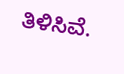ತಿಳಿಸಿವೆ.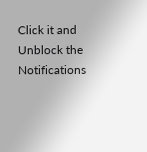Click it and Unblock the Notifications